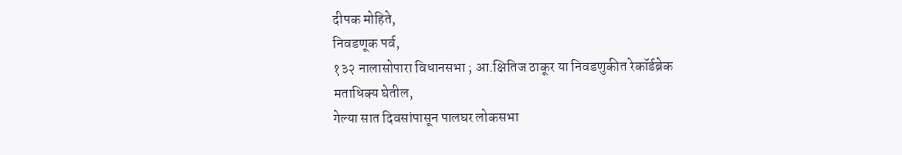दीपक मोहिते,
निवडणूक पर्व,
१३२ नालासोपारा विधानसभा ; आ.क्षितिज ठाकूर या निवडणुकीत रेकॉर्डब्रेक मताधिक्य घेतील,
गेल्या सात दिवसांपासून पालघर लोकसभा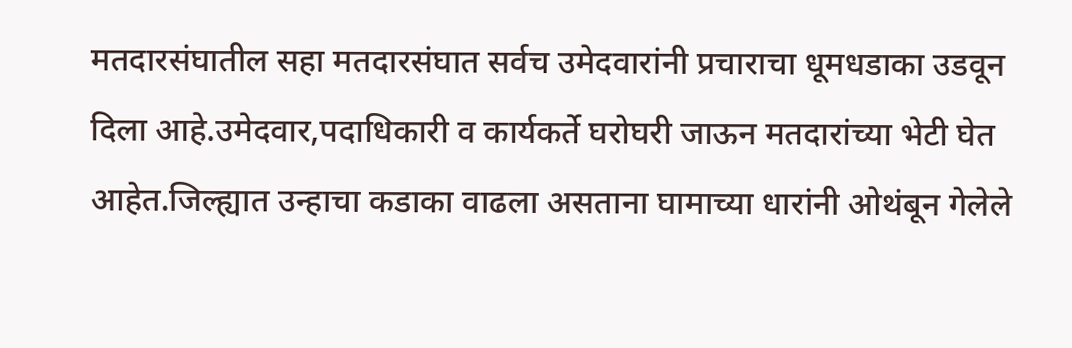मतदारसंघातील सहा मतदारसंघात सर्वच उमेदवारांनी प्रचाराचा धूमधडाका उडवून दिला आहे.उमेदवार,पदाधिकारी व कार्यकर्ते घरोघरी जाऊन मतदारांच्या भेटी घेत आहेत.जिल्ह्यात उन्हाचा कडाका वाढला असताना घामाच्या धारांनी ओथंबून गेलेले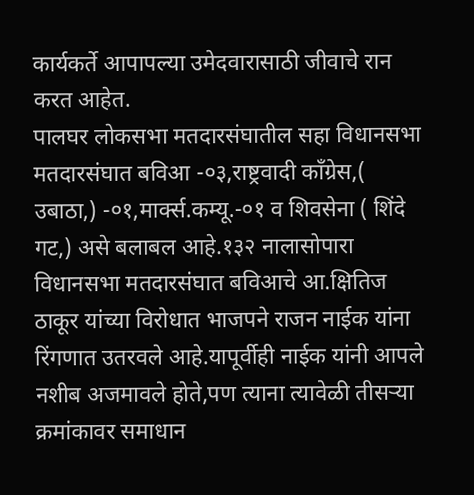कार्यकर्ते आपापल्या उमेदवारासाठी जीवाचे रान करत आहेत.
पालघर लोकसभा मतदारसंघातील सहा विधानसभा मतदारसंघात बविआ -०३,राष्ट्रवादी काँग्रेस,( उबाठा,) -०१,मार्क्स.कम्यू.-०१ व शिवसेना ( शिंदे गट,) असे बलाबल आहे.१३२ नालासोपारा विधानसभा मतदारसंघात बविआचे आ.क्षितिज ठाकूर यांच्या विरोधात भाजपने राजन नाईक यांना रिंगणात उतरवले आहे.यापूर्वीही नाईक यांनी आपले नशीब अजमावले होते,पण त्याना त्यावेळी तीसऱ्या क्रमांकावर समाधान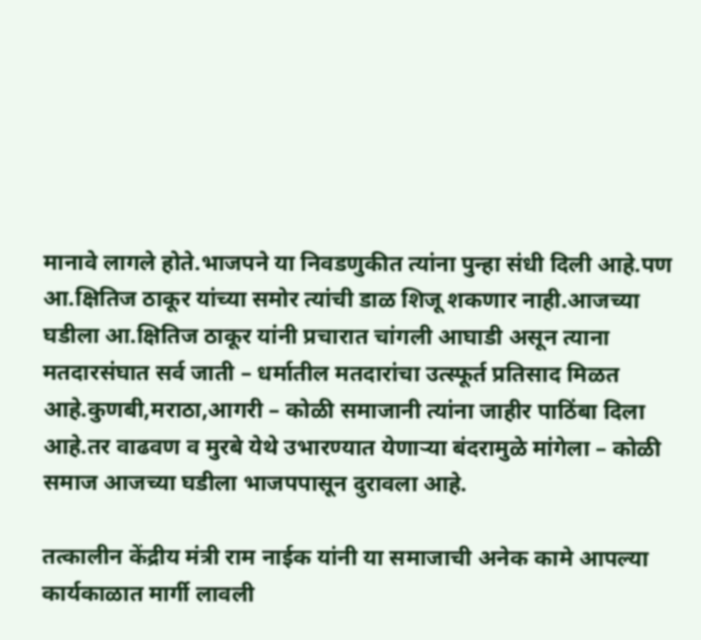मानावे लागले होते.भाजपने या निवडणुकीत त्यांना पुन्हा संधी दिली आहे.पण आ.क्षितिज ठाकूर यांच्या समोर त्यांची डाळ शिजू शकणार नाही.आजच्या घडीला आ.क्षितिज ठाकूर यांनी प्रचारात चांगली आघाडी असून त्याना मतदारसंघात सर्व जाती – धर्मातील मतदारांचा उत्स्फूर्त प्रतिसाद मिळत आहे.कुणबी,मराठा,आगरी – कोळी समाजानी त्यांना जाहीर पाठिंबा दिला आहे.तर वाढवण व मुरबे येथे उभारण्यात येणाऱ्या बंदरामुळे मांगेला – कोळी समाज आजच्या घडीला भाजपपासून दुरावला आहे.

तत्कालीन केंद्रीय मंत्री राम नाईक यांनी या समाजाची अनेक कामे आपल्या कार्यकाळात मार्गी लावली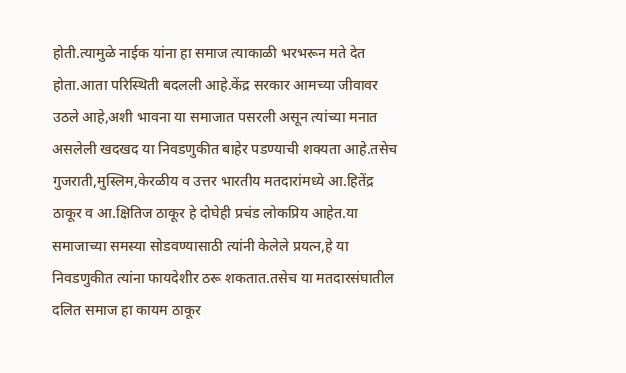होती.त्यामुळे नाईक यांना हा समाज त्याकाळी भरभरून मते देत होता.आता परिस्थिती बदलली आहे.केंद्र सरकार आमच्या जीवावर उठले आहे,अशी भावना या समाजात पसरली असून त्यांच्या मनात असलेली खदखद या निवडणुकीत बाहेर पडण्याची शक्यता आहे.तसेच गुजराती,मुस्लिम,केरळीय व उत्तर भारतीय मतदारांमध्ये आ.हितेंद्र ठाकूर व आ.क्षितिज ठाकूर हे दोघेही प्रचंड लोकप्रिय आहेत.या समाजाच्या समस्या सोडवण्यासाठी त्यांनी केलेले प्रयत्न,हे या निवडणुकीत त्यांना फायदेशीर ठरू शकतात.तसेच या मतदारसंघातील दलित समाज हा कायम ठाकूर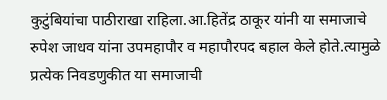कुटुंबियांचा पाठीराखा राहिला.आ.हितेंद्र ठाकूर यांनी या समाजाचे रुपेश जाधव यांना उपमहापौर व महापौरपद बहाल केले होते.त्यामुळे प्रत्येक निवडणुकीत या समाजाची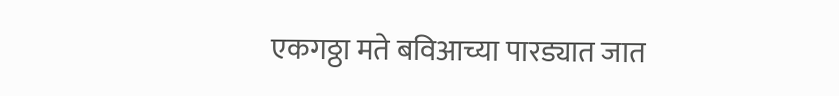एकगठ्ठा मते बविआच्या पारड्यात जात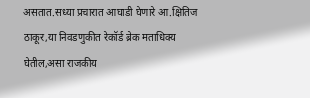असतात.सध्या प्रचारात आघाडी घेणारे आ.क्षितिज ठाकूर,या निवडणुकीत रेकॉर्ड ब्रेक मताधिक्य घेतील,असा राजकीय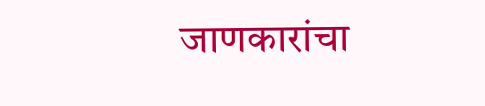जाणकारांचा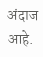अंदाज आहे.